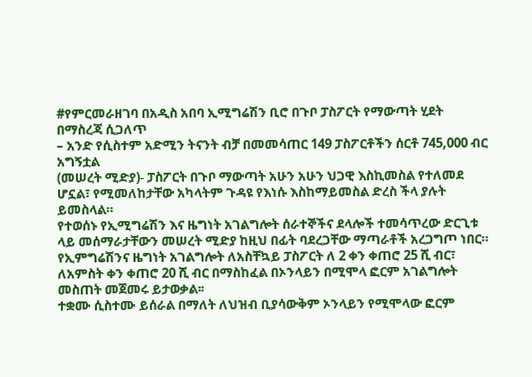#የምርመራዘገባ በአዲስ አበባ ኢሚግሬሽን ቢሮ በጉቦ ፓስፖርት የማውጣት ሂደት በማስረጃ ሲጋለጥ
– አንድ የሲስተም አድሚን ትናንት ብቻ በመመሳጠር 149 ፓስፖርቶችን ሰርቶ 745,000 ብር አግኝቷል
(መሠረት ሚድያ)- ፓስፖርት በጉቦ ማውጣት አሁን አሁን ህጋዊ እስኪመስል የተለመደ ሆኗል፣ የሚመለከታቸው አካላትም ጉዳዩ የእነሱ እስከማይመስል ድረስ ችላ ያሉት ይመስላል።
የተወሰኑ የኢሚግሬሽን እና ዜግነት አገልግሎት ሰራተኞችና ደላሎች ተመሳጥረው ድርጊቱ ላይ መሰማራታቸውን መሠረት ሚድያ ከዚህ በፊት ባደረጋቸው ማጣራቶች አረጋግጦ ነበር።
የኢምግሬሽንና ዜግነት አገልግሎት ለአስቸኳይ ፓስፖርት ለ 2 ቀን ቀጠሮ 25 ሺ ብር፣ ለአምስት ቀን ቀጠሮ 20 ሺ ብር በማስከፈል በኦንላይን በሚሞላ ፎርም አገልግሎት መስጠት መጀመሩ ይታወቃል፡፡
ተቋሙ ሲስተሙ ይሰራል በማለት ለህዝብ ቢያሳውቅም ኦንላይን የሚሞላው ፎርም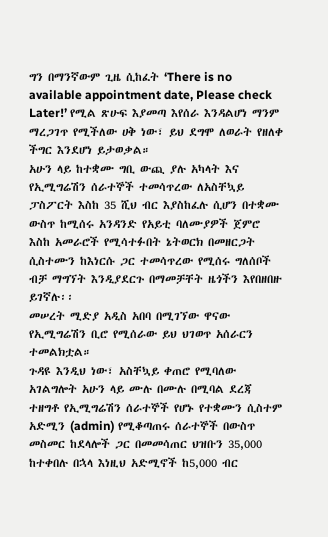ግን በማንኛውም ጊዜ ሲከፈት ‘There is no available appointment date, Please check Later!’ የሚል ጽሁፍ እያመጣ እየሰራ እንዳልሆነ ማንም ማረጋገጥ የሚችለው ሀቅ ነው፣ ይህ ደግሞ ለወራት የዘለቀ ችግር እንደሆነ ይታወቃል።
አሁን ላይ ከተቋሙ ግቢ ውጪ ያሉ አካላት እና የኢሚግሬሽን ሰራተኞች ተመሳጥረው ለአስቸኳይ ፓስፖርት እስከ 35 ሺህ ብር እያስከፈሉ ሲሆን በተቋሙ ውስጥ ከሚሰሩ አንዳንድ የአይቲ ባለሙያዎች ጀምሮ እስከ አመራሮች የሚሳተፉበት ኔትወርክ በመዘርጋት ሲስተሙን ከእነርሱ ጋር ተመሳጥረው የሚሰሩ ግለሰቦች ብቻ ማግኘት እንዲያደርጉ በማመቻቸት ዜጎችን እየበዘበዙ ይገኛሉ፡፡
መሠረት ሚድያ አዲስ አበባ በሚገኘው ዋናው የኢሚግሬሽን ቢሮ የሚሰራው ይህ ህገወጥ አሰራርን ተመልክቷል።
ጉዳዩ እንዲህ ነው፣ አስቸኳይ ቀጠሮ የሚባለው አገልግሎት አሁን ላይ ሙሉ በሙሉ በሚባል ደረጃ ተዘግቶ የኢሚግሬሽን ሰራተኞች የሆኑ የተቋሙን ሲስተም አድሚን (admin) የሚቆጣጠሩ ሰራተኞች በውስጥ መስመር ከደላሎች ጋር በመመሳጠር ህዝቡን 35,000 ከተቀበሉ በኋላ እነዚህ አድሚኖች ከ5,000 ብር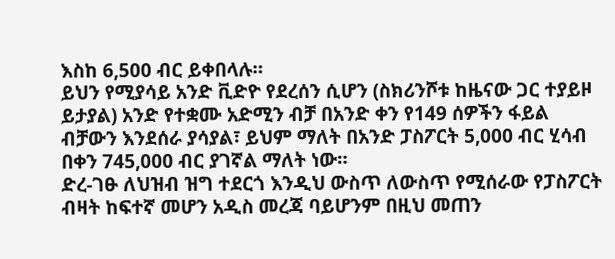እስከ 6,500 ብር ይቀበላሉ።
ይህን የሚያሳይ አንድ ቪድዮ የደረሰን ሲሆን (ስክሪንሾቱ ከዜናው ጋር ተያይዞ ይታያል) አንድ የተቋሙ አድሚን ብቻ በአንድ ቀን የ149 ሰዎችን ፋይል ብቻውን እንደሰራ ያሳያል፣ ይህም ማለት በአንድ ፓስፖርት 5,000 ብር ሂሳብ በቀን 745,000 ብር ያገኛል ማለት ነው።
ድረ-ገፁ ለህዝብ ዝግ ተደርጎ እንዲህ ውስጥ ለውስጥ የሚሰራው የፓስፖርት ብዛት ከፍተኛ መሆን አዲስ መረጃ ባይሆንም በዚህ መጠን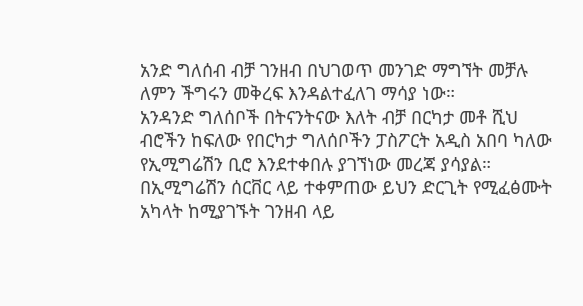አንድ ግለሰብ ብቻ ገንዘብ በህገወጥ መንገድ ማግኘት መቻሉ ለምን ችግሩን መቅረፍ እንዳልተፈለገ ማሳያ ነው።
አንዳንድ ግለሰቦች በትናንትናው እለት ብቻ በርካታ መቶ ሺህ ብሮችን ከፍለው የበርካታ ግለሰቦችን ፓስፖርት አዲስ አበባ ካለው የኢሚግሬሽን ቢሮ እንደተቀበሉ ያገኘነው መረጃ ያሳያል።
በኢሚግሬሽን ሰርቨር ላይ ተቀምጠው ይህን ድርጊት የሚፈፅሙት አካላት ከሚያገኙት ገንዘብ ላይ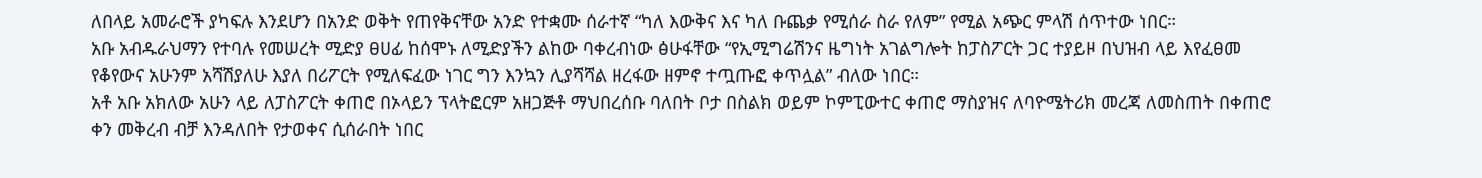ለበላይ አመራሮች ያካፍሉ እንደሆን በአንድ ወቅት የጠየቅናቸው አንድ የተቋሙ ሰራተኛ “ካለ እውቅና እና ካለ ቡጨቃ የሚሰራ ስራ የለም” የሚል አጭር ምላሽ ሰጥተው ነበር።
አቡ አብዱራህማን የተባሉ የመሠረት ሚድያ ፀሀፊ ከሰሞኑ ለሚድያችን ልከው ባቀረብነው ፅሁፋቸው “የኢሚግሬሽንና ዜግነት አገልግሎት ከፓስፖርት ጋር ተያይዞ በህዝብ ላይ እየፈፀመ የቆየውና አሁንም አሻሽያለሁ እያለ በሪፖርት የሚለፍፈው ነገር ግን እንኳን ሊያሻሻል ዘረፋው ዘምኖ ተጧጡፎ ቀጥሏል” ብለው ነበር።
አቶ አቡ አክለው አሁን ላይ ለፓስፖርት ቀጠሮ በኦላይን ፕላትፎርም አዘጋጅቶ ማህበረሰቡ ባለበት ቦታ በስልክ ወይም ኮምፒውተር ቀጠሮ ማስያዝና ለባዮሜትሪክ መረጃ ለመስጠት በቀጠሮ ቀን መቅረብ ብቻ እንዳለበት የታወቀና ሲሰራበት ነበር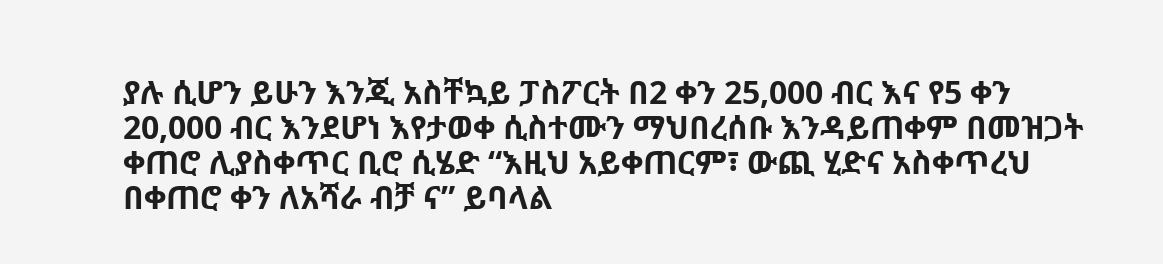ያሉ ሲሆን ይሁን እንጂ አስቸኳይ ፓስፖርት በ2 ቀን 25,000 ብር እና የ5 ቀን 20,000 ብር እንደሆነ እየታወቀ ሲስተሙን ማህበረሰቡ እንዳይጠቀም በመዝጋት ቀጠሮ ሊያስቀጥር ቢሮ ሲሄድ “እዚህ አይቀጠርም፣ ውጪ ሂድና አስቀጥረህ በቀጠሮ ቀን ለአሻራ ብቻ ና” ይባላል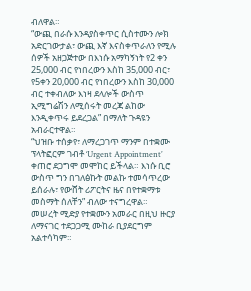ብለዋል።
“ውጪ በራሱ እንዳያስቀጥር ሲስተሙን ሎክ አድርገውታል፣ ውጪ እኛ እናስቀጥራለን የሚሉ ሰዎች አዘጋጅተው በእነሱ አማካኝነት የ2 ቀን 25,000 ብር የነበረውን እስከ 35,000 ብር፣ የ5ቀን 20,000 ብር የነበረውን እስከ 30,000 ብር ተቀብለው እነዛ ደላሎች ውስጥ ኢሚግሬሽን ለሚሰሩት መረጃ ልከው እንዲቀጥሩ ይደረጋል” በማለት ጉዳዩን አብራርተዋል።
“ህዝቡ ተሰቃየ፣ ለማረጋገጥ ማንም በተቋሙ ፕላትፎርም ገብቶ ‘Urgent Appointment’ ቀጠሮ ደጋግሞ መሞከር ይችላል። እነሱ ቢሮ ውስጥ ግን በገለፅኩት መልኩ ተመሳጥረው ይሰራሉ፣ የውሸት ሪፖርትና ዜና በየተቋማቱ መስማት ሰለቸን” ብለው ተናግረዋል።
መሠረት ሚድያ የተቋሙን አመራር በዚህ ዙርያ ለማናገር ተደጋጋሚ ሙከራ ቢያደርግም አልተሳካም።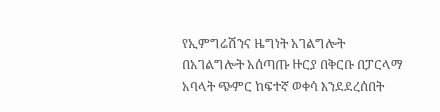የኢምግሬሽንና ዜግነት አገልግሎት በአገልግሎት አሰጣጡ ዙርያ በቅርቡ በፓርላማ አባላት ጭምር ከፍተኛ ወቀሳ እንደደረሰበት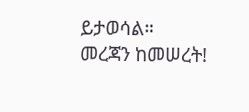ይታወሳል።
መረጃን ከመሠረት!